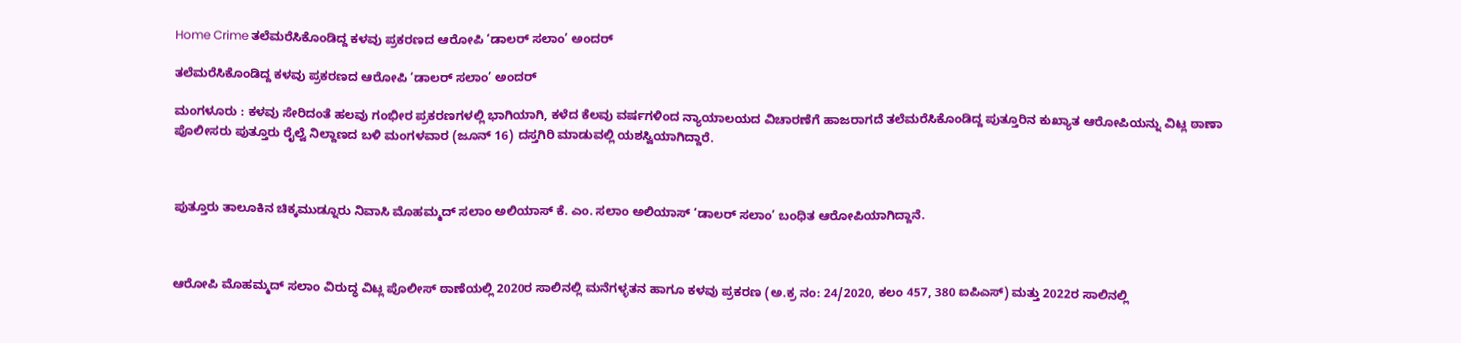Home Crime ತಲೆಮರೆಸಿಕೊಂಡಿದ್ದ ಕಳವು ಪ್ರಕರಣದ ಆರೋಪಿ ‘ಡಾಲರ್ ಸಲಾಂ’ ಅಂದರ್

ತಲೆಮರೆಸಿಕೊಂಡಿದ್ದ ಕಳವು ಪ್ರಕರಣದ ಆರೋಪಿ ‘ಡಾಲರ್ ಸಲಾಂ’ ಅಂದರ್

ಮಂಗಳೂರು : ಕಳವು ಸೇರಿದಂತೆ ಹಲವು ಗಂಭೀರ ಪ್ರಕರಣಗಳಲ್ಲಿ ಭಾಗಿಯಾಗಿ, ಕಳೆದ ಕೆಲವು ವರ್ಷಗಳಿಂದ ನ್ಯಾಯಾಲಯದ ವಿಚಾರಣೆಗೆ ಹಾಜರಾಗದೆ ತಲೆಮರೆಸಿಕೊಂಡಿದ್ದ ಪುತ್ತೂರಿನ ಕುಖ್ಯಾತ ಆರೋಪಿಯನ್ನು ವಿಟ್ಲ ಠಾಣಾ ಪೊಲೀಸರು ಪುತ್ತೂರು ರೈಲ್ವೆ ನಿಲ್ದಾಣದ ಬಳಿ ಮಂಗಳವಾರ (ಜೂನ್ 16) ದಸ್ತಗಿರಿ ಮಾಡುವಲ್ಲಿ ಯಶಸ್ವಿಯಾಗಿದ್ದಾರೆ.



ಪುತ್ತೂರು ತಾಲೂಕಿನ ಚಿಕ್ಕಮುಡ್ನೂರು ನಿವಾಸಿ ಮೊಹಮ್ಮದ್ ಸಲಾಂ ಅಲಿಯಾಸ್ ಕೆ. ಎಂ. ಸಲಾಂ ಅಲಿಯಾಸ್ ‘ಡಾಲರ್ ಸಲಾಂ’ ಬಂಧಿತ ಆರೋಪಿಯಾಗಿದ್ದಾನೆ.



ಆರೋಪಿ ಮೊಹಮ್ಮದ್ ಸಲಾಂ ವಿರುದ್ಧ ವಿಟ್ಲ ಪೊಲೀಸ್ ಠಾಣೆಯಲ್ಲಿ 2020ರ ಸಾಲಿನಲ್ಲಿ ಮನೆಗಳ್ಳತನ ಹಾಗೂ ಕಳವು ಪ್ರಕರಣ (ಅ.ಕ್ರ ನಂ: 24/2020, ಕಲಂ 457, 380 ಐಪಿಎಸ್) ಮತ್ತು 2022ರ ಸಾಲಿನಲ್ಲಿ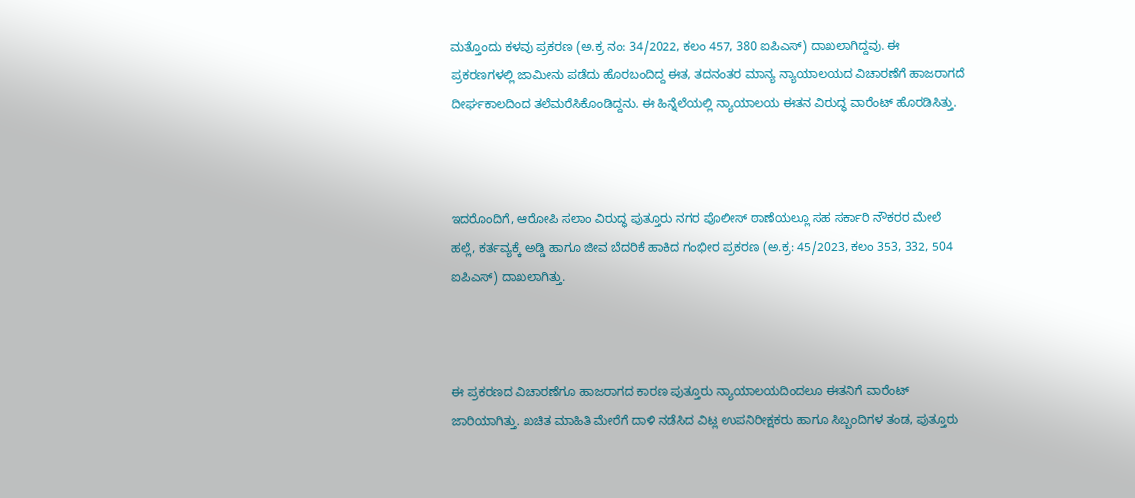ಮತ್ತೊಂದು ಕಳವು ಪ್ರಕರಣ (ಅ.ಕ್ರ ನಂ: 34/2022, ಕಲಂ 457, 380 ಐಪಿಎಸ್) ದಾಖಲಾಗಿದ್ದವು. ಈ ಪ್ರಕರಣಗಳಲ್ಲಿ ಜಾಮೀನು ಪಡೆದು ಹೊರಬಂದಿದ್ದ ಈತ, ತದನಂತರ ಮಾನ್ಯ ನ್ಯಾಯಾಲಯದ ವಿಚಾರಣೆಗೆ ಹಾಜರಾಗದೆ ದೀರ್ಘಕಾಲದಿಂದ ತಲೆಮರೆಸಿಕೊಂಡಿದ್ದನು. ಈ ಹಿನ್ನೆಲೆಯಲ್ಲಿ ನ್ಯಾಯಾಲಯ ಈತನ ವಿರುದ್ಧ ವಾರೆಂಟ್ ಹೊರಡಿಸಿತ್ತು.



ಇದರೊಂದಿಗೆ, ಆರೋಪಿ ಸಲಾಂ ವಿರುದ್ಧ ಪುತ್ತೂರು ನಗರ ಪೊಲೀಸ್ ಠಾಣೆಯಲ್ಲೂ ಸಹ ಸರ್ಕಾರಿ ನೌಕರರ ಮೇಲೆ ಹಲ್ಲೆ, ಕರ್ತವ್ಯಕ್ಕೆ ಅಡ್ಡಿ ಹಾಗೂ ಜೀವ ಬೆದರಿಕೆ ಹಾಕಿದ ಗಂಭೀರ ಪ್ರಕರಣ (ಅ.ಕ್ರ: 45/2023, ಕಲಂ 353, 332, 504 ಐಪಿಎಸ್) ದಾಖಲಾಗಿತ್ತು.



ಈ ಪ್ರಕರಣದ ವಿಚಾರಣೆಗೂ ಹಾಜರಾಗದ ಕಾರಣ ಪುತ್ತೂರು ನ್ಯಾಯಾಲಯದಿಂದಲೂ ಈತನಿಗೆ ವಾರೆಂಟ್ ಜಾರಿಯಾಗಿತ್ತು. ಖಚಿತ ಮಾಹಿತಿ ಮೇರೆಗೆ ದಾಳಿ ನಡೆಸಿದ ವಿಟ್ಲ ಉಪನಿರೀಕ್ಷಕರು ಹಾಗೂ ಸಿಬ್ಬಂದಿಗಳ ತಂಡ, ಪುತ್ತೂರು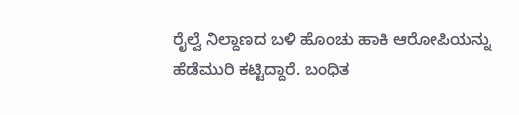ರೈಲ್ವೆ ನಿಲ್ದಾಣದ ಬಳಿ ಹೊಂಚು ಹಾಕಿ ಆರೋಪಿಯನ್ನು ಹೆಡೆಮುರಿ ಕಟ್ಟಿದ್ದಾರೆ. ಬಂಧಿತ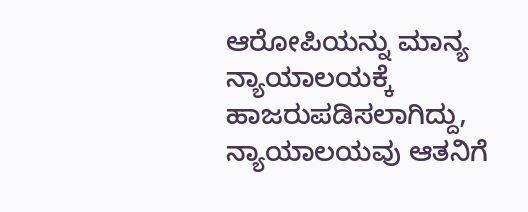ಆರೋಪಿಯನ್ನು ಮಾನ್ಯ ನ್ಯಾಯಾಲಯಕ್ಕೆ ಹಾಜರುಪಡಿಸಲಾಗಿದ್ದು, ನ್ಯಾಯಾಲಯವು ಆತನಿಗೆ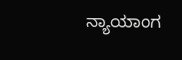ನ್ಯಾಯಾಂಗ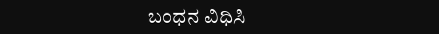ಬಂಧನ ವಿಧಿಸಿ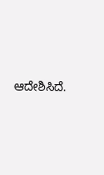ಆದೇಶಿಸಿದೆ.